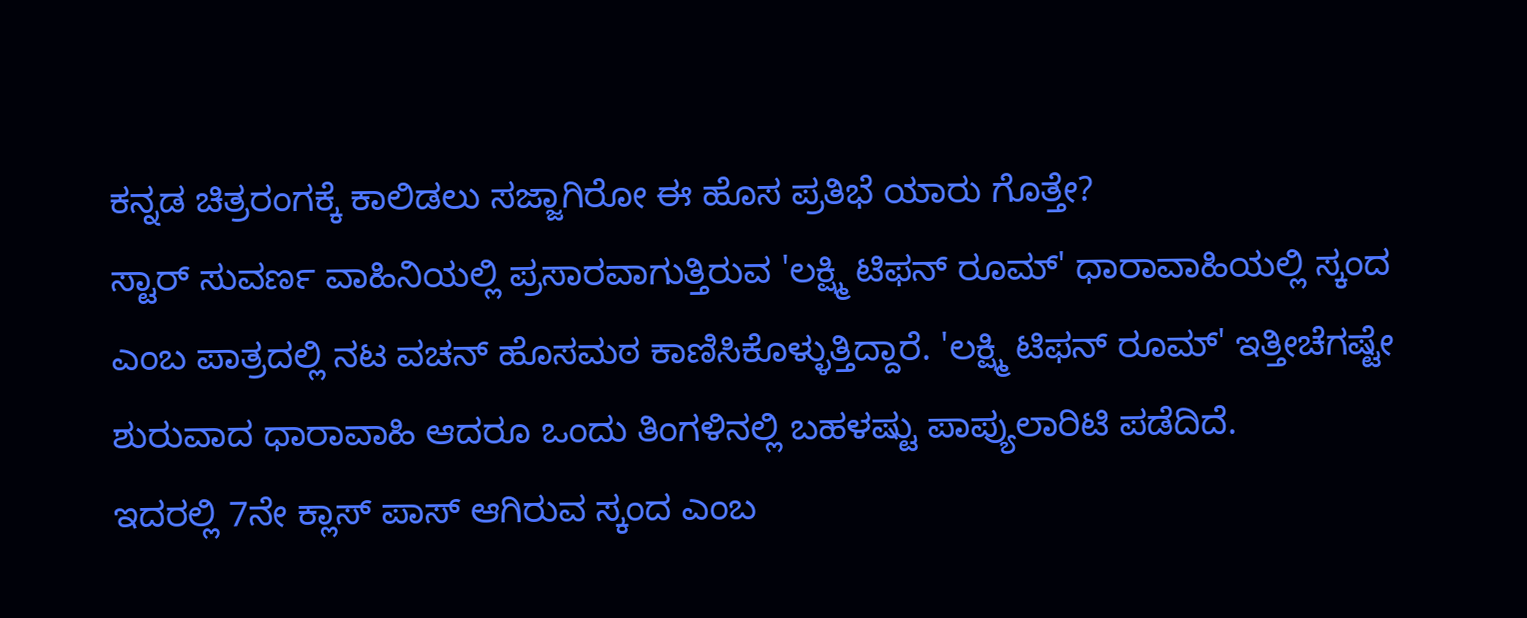ಕನ್ನಡ ಚಿತ್ರರಂಗಕ್ಕೆ ಕಾಲಿಡಲು ಸಜ್ಜಾಗಿರೋ ಈ ಹೊಸ ಪ್ರತಿಭೆ ಯಾರು ಗೊತ್ತೇ?
ಸ್ಟಾರ್ ಸುವರ್ಣ ವಾಹಿನಿಯಲ್ಲಿ ಪ್ರಸಾರವಾಗುತ್ತಿರುವ 'ಲಕ್ಷ್ಮಿ ಟಿಫನ್ ರೂಮ್' ಧಾರಾವಾಹಿಯಲ್ಲಿ ಸ್ಕಂದ ಎಂಬ ಪಾತ್ರದಲ್ಲಿ ನಟ ವಚನ್ ಹೊಸಮಠ ಕಾಣಿಸಿಕೊಳ್ಳುತ್ತಿದ್ದಾರೆ. 'ಲಕ್ಷ್ಮಿ ಟಿಫನ್ ರೂಮ್' ಇತ್ತೀಚೆಗಷ್ಟೇ ಶುರುವಾದ ಧಾರಾವಾಹಿ ಆದರೂ ಒಂದು ತಿಂಗಳಿನಲ್ಲಿ ಬಹಳಷ್ಟು ಪಾಪ್ಯುಲಾರಿಟಿ ಪಡೆದಿದೆ.
ಇದರಲ್ಲಿ 7ನೇ ಕ್ಲಾಸ್ ಪಾಸ್ ಆಗಿರುವ ಸ್ಕಂದ ಎಂಬ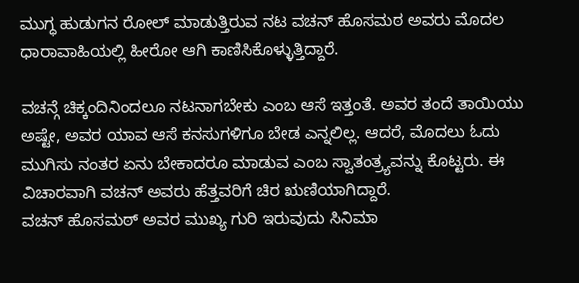ಮುಗ್ಧ ಹುಡುಗನ ರೋಲ್ ಮಾಡುತ್ತಿರುವ ನಟ ವಚನ್ ಹೊಸಮಠ ಅವರು ಮೊದಲ ಧಾರಾವಾಹಿಯಲ್ಲಿ ಹೀರೋ ಆಗಿ ಕಾಣಿಸಿಕೊಳ್ಳುತ್ತಿದ್ದಾರೆ.

ವಚನ್ಗೆ ಚಿಕ್ಕಂದಿನಿಂದಲೂ ನಟನಾಗಬೇಕು ಎಂಬ ಆಸೆ ಇತ್ತಂತೆ. ಅವರ ತಂದೆ ತಾಯಿಯು ಅಷ್ಟೇ, ಅವರ ಯಾವ ಆಸೆ ಕನಸುಗಳಿಗೂ ಬೇಡ ಎನ್ನಲಿಲ್ಲ. ಆದರೆ, ಮೊದಲು ಓದು ಮುಗಿಸು ನಂತರ ಏನು ಬೇಕಾದರೂ ಮಾಡುವ ಎಂಬ ಸ್ವಾತಂತ್ರ್ಯವನ್ನು ಕೊಟ್ಟರು. ಈ ವಿಚಾರವಾಗಿ ವಚನ್ ಅವರು ಹೆತ್ತವರಿಗೆ ಚಿರ ಋಣಿಯಾಗಿದ್ದಾರೆ.
ವಚನ್ ಹೊಸಮಠ್ ಅವರ ಮುಖ್ಯ ಗುರಿ ಇರುವುದು ಸಿನಿಮಾ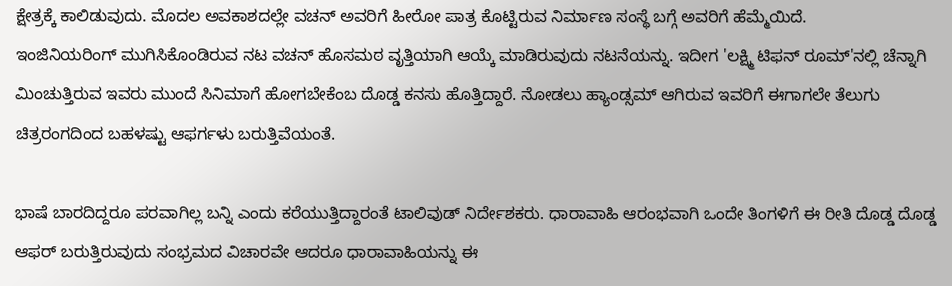ಕ್ಷೇತ್ರಕ್ಕೆ ಕಾಲಿಡುವುದು. ಮೊದಲ ಅವಕಾಶದಲ್ಲೇ ವಚನ್ ಅವರಿಗೆ ಹೀರೋ ಪಾತ್ರ ಕೊಟ್ಟಿರುವ ನಿರ್ಮಾಣ ಸಂಸ್ಥೆ ಬಗ್ಗೆ ಅವರಿಗೆ ಹೆಮ್ಮೆಯಿದೆ.
ಇಂಜಿನಿಯರಿಂಗ್ ಮುಗಿಸಿಕೊಂಡಿರುವ ನಟ ವಚನ್ ಹೊಸಮಠ ವೃತ್ತಿಯಾಗಿ ಆಯ್ಕೆ ಮಾಡಿರುವುದು ನಟನೆಯನ್ನು. ಇದೀಗ 'ಲಕ್ಷ್ಮಿ ಟಿಫನ್ ರೂಮ್'ನಲ್ಲಿ ಚೆನ್ನಾಗಿ ಮಿಂಚುತ್ತಿರುವ ಇವರು ಮುಂದೆ ಸಿನಿಮಾಗೆ ಹೋಗಬೇಕೆಂಬ ದೊಡ್ಡ ಕನಸು ಹೊತ್ತಿದ್ದಾರೆ. ನೋಡಲು ಹ್ಯಾಂಡ್ಸಮ್ ಆಗಿರುವ ಇವರಿಗೆ ಈಗಾಗಲೇ ತೆಲುಗು ಚಿತ್ರರಂಗದಿಂದ ಬಹಳಷ್ಟು ಆಫರ್ಗಳು ಬರುತ್ತಿವೆಯಂತೆ.

ಭಾಷೆ ಬಾರದಿದ್ದರೂ ಪರವಾಗಿಲ್ಲ ಬನ್ನಿ ಎಂದು ಕರೆಯುತ್ತಿದ್ದಾರಂತೆ ಟಾಲಿವುಡ್ ನಿರ್ದೇಶಕರು. ಧಾರಾವಾಹಿ ಆರಂಭವಾಗಿ ಒಂದೇ ತಿಂಗಳಿಗೆ ಈ ರೀತಿ ದೊಡ್ಡ ದೊಡ್ಡ ಆಫರ್ ಬರುತ್ತಿರುವುದು ಸಂಭ್ರಮದ ವಿಚಾರವೇ ಆದರೂ ಧಾರಾವಾಹಿಯನ್ನು ಈ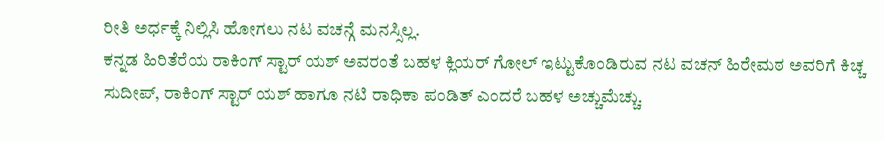ರೀತಿ ಅರ್ಧಕ್ಕೆ ನಿಲ್ಲಿಸಿ ಹೋಗಲು ನಟ ವಚನ್ಗೆ ಮನಸ್ಸಿಲ್ಲ.
ಕನ್ನಡ ಹಿರಿತೆರೆಯ ರಾಕಿಂಗ್ ಸ್ಟಾರ್ ಯಶ್ ಅವರಂತೆ ಬಹಳ ಕ್ಲಿಯರ್ ಗೋಲ್ ಇಟ್ಟುಕೊಂಡಿರುವ ನಟ ವಚನ್ ಹಿರೇಮಠ ಅವರಿಗೆ ಕಿಚ್ಚ ಸುದೀಪ್, ರಾಕಿಂಗ್ ಸ್ಟಾರ್ ಯಶ್ ಹಾಗೂ ನಟಿ ರಾಧಿಕಾ ಪಂಡಿತ್ ಎಂದರೆ ಬಹಳ ಅಚ್ಚುಮೆಚ್ಚು.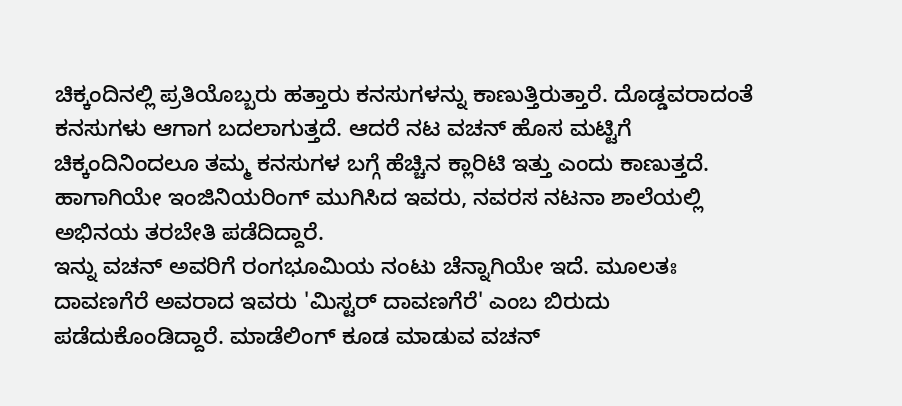ಚಿಕ್ಕಂದಿನಲ್ಲಿ ಪ್ರತಿಯೊಬ್ಬರು ಹತ್ತಾರು ಕನಸುಗಳನ್ನು ಕಾಣುತ್ತಿರುತ್ತಾರೆ. ದೊಡ್ಡವರಾದಂತೆ ಕನಸುಗಳು ಆಗಾಗ ಬದಲಾಗುತ್ತದೆ. ಆದರೆ ನಟ ವಚನ್ ಹೊಸ ಮಟ್ಟಿಗೆ ಚಿಕ್ಕಂದಿನಿಂದಲೂ ತಮ್ಮ ಕನಸುಗಳ ಬಗ್ಗೆ ಹೆಚ್ಚಿನ ಕ್ಲಾರಿಟಿ ಇತ್ತು ಎಂದು ಕಾಣುತ್ತದೆ. ಹಾಗಾಗಿಯೇ ಇಂಜಿನಿಯರಿಂಗ್ ಮುಗಿಸಿದ ಇವರು, ನವರಸ ನಟನಾ ಶಾಲೆಯಲ್ಲಿ ಅಭಿನಯ ತರಬೇತಿ ಪಡೆದಿದ್ದಾರೆ.
ಇನ್ನು ವಚನ್ ಅವರಿಗೆ ರಂಗಭೂಮಿಯ ನಂಟು ಚೆನ್ನಾಗಿಯೇ ಇದೆ. ಮೂಲತಃ ದಾವಣಗೆರೆ ಅವರಾದ ಇವರು 'ಮಿಸ್ಟರ್ ದಾವಣಗೆರೆ' ಎಂಬ ಬಿರುದು ಪಡೆದುಕೊಂಡಿದ್ದಾರೆ. ಮಾಡೆಲಿಂಗ್ ಕೂಡ ಮಾಡುವ ವಚನ್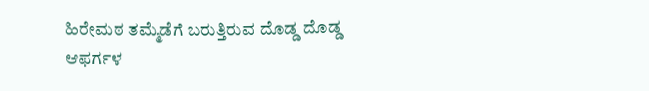ಹಿರೇಮಠ ತಮ್ಮೆಡೆಗೆ ಬರುತ್ತಿರುವ ದೊಡ್ಡ ದೊಡ್ಡ ಆಫರ್ಗಳ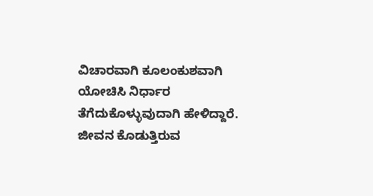ವಿಚಾರವಾಗಿ ಕೂಲಂಕುಶವಾಗಿ ಯೋಚಿಸಿ ನಿರ್ಧಾರ ತೆಗೆದುಕೊಳ್ಳುವುದಾಗಿ ಹೇಳಿದ್ದಾರೆ. ಜೀವನ ಕೊಡುತ್ತಿರುವ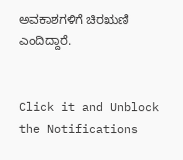ಅವಕಾಶಗಳಿಗೆ ಚಿರಋಣಿ ಎಂದಿದ್ದಾರೆ.


Click it and Unblock the Notifications